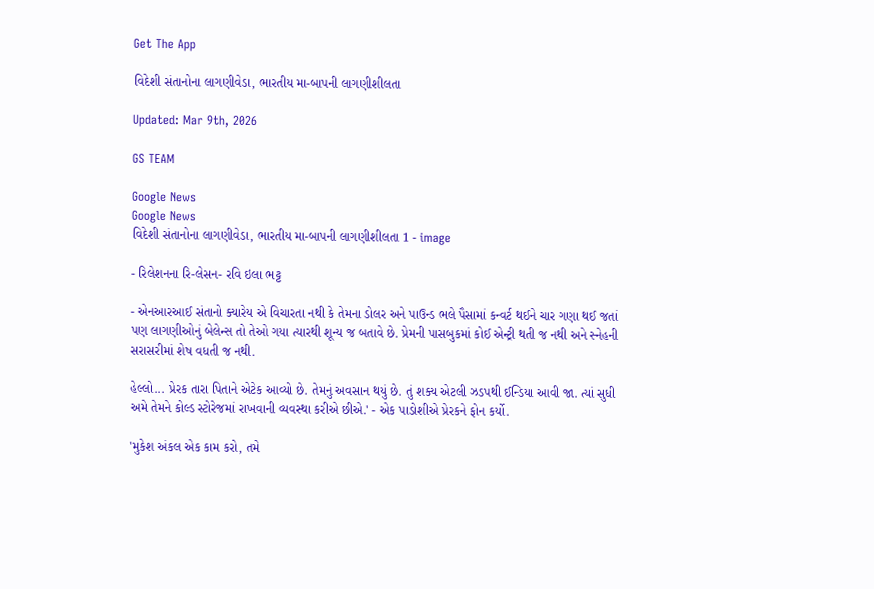Get The App

વિદેશી સંતાનોના લાગણીવેડા, ભારતીય મા-બાપની લાગણીશીલતા

Updated: Mar 9th, 2026

GS TEAM

Google News
Google News
વિદેશી સંતાનોના લાગણીવેડા, ભારતીય મા-બાપની લાગણીશીલતા 1 - image

- રિલેશનના રિ-લેસન- રવિ ઇલા ભટ્ટ

- એનઆરઆઈ સંતાનો ક્યારેય એ વિચારતા નથી કે તેમના ડોલર અને પાઉન્ડ ભલે પૈસામાં કન્વર્ટ થઈને ચાર ગણા થઈ જતાં પણ લાગણીઓનું બેલેન્સ તો તેઓ ગયા ત્યારથી શૂન્ય જ બતાવે છે. પ્રેમની પાસબુકમાં કોઈ એન્ટ્રી થતી જ નથી અને સ્નેહની સરાસરીમાં શેષ વધતી જ નથી.

હેલ્લો... પ્રેરક તારા પિતાને એટેક આવ્યો છે. તેમનું અવસાન થયું છે. તું શક્ય એટલી ઝડપથી ઈન્ડિયા આવી જા. ત્યાં સુધી અમે તેમને કોલ્ડ સ્ટોરેજમાં રાખવાની વ્યવસ્થા કરીએ છીએ.' - એક પાડોશીએ પ્રેરકને ફોન કર્યો.

'મુકેશ અંકલ એક કામ કરો, તમે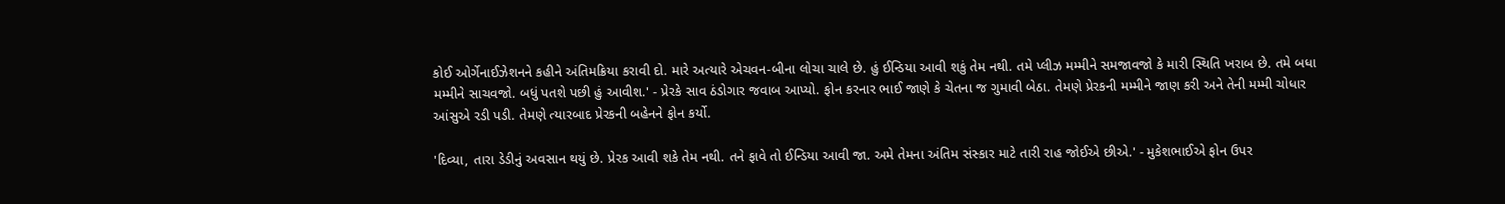કોઈ ઓર્ગેનાઈઝેશનને કહીને અંતિમક્રિયા કરાવી દો. મારે અત્યારે એચવન-બીના લોચા ચાલે છે. હું ઈન્ડિયા આવી શકું તેમ નથી. તમે પ્લીઝ મમ્મીને સમજાવજો કે મારી સ્થિતિ ખરાબ છે. તમે બધા મમ્મીને સાચવજો. બધું પતશે પછી હું આવીશ.' - પ્રેરકે સાવ ઠંડોગાર જવાબ આપ્યો. ફોન કરનાર ભાઈ જાણે કે ચેતના જ ગુમાવી બેઠા. તેમણે પ્રેરકની મમ્મીને જાણ કરી અને તેની મમ્મી ચોધાર આંસુએ રડી પડી. તેમણે ત્યારબાદ પ્રેરકની બહેનને ફોન કર્યો.

'દિવ્યા, તારા ડેડીનું અવસાન થયું છે. પ્રેરક આવી શકે તેમ નથી. તને ફાવે તો ઈન્ડિયા આવી જા. અમે તેમના અંતિમ સંસ્કાર માટે તારી રાહ જોઈએ છીએ.' - મુકેશભાઈએ ફોન ઉપર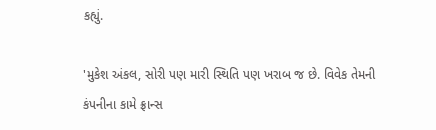કહ્યું.

'મુકેશ અંકલ, સોરી પણ મારી સ્થિતિ પણ ખરાબ જ છે. વિવેક તેમની કંપનીના કામે ફ્રાન્સ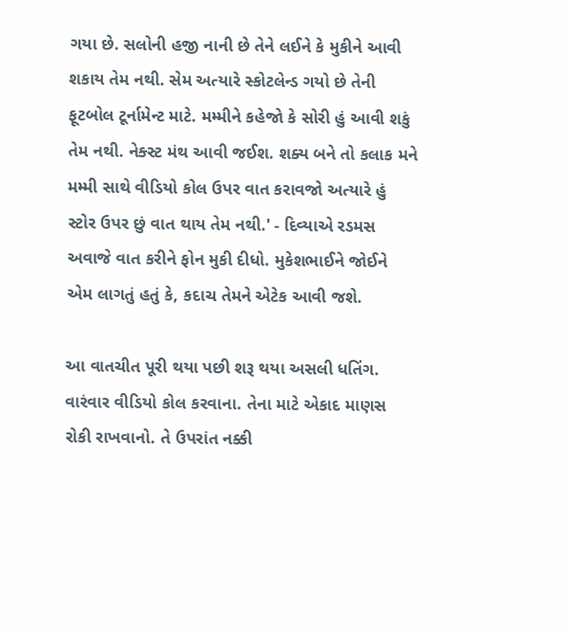ગયા છે. સલોની હજી નાની છે તેને લઈને કે મુકીને આવી શકાય તેમ નથી. સેમ અત્યારે સ્કોટલેન્ડ ગયો છે તેની ફૂટબોલ ટૂર્નામેન્ટ માટે. મમ્મીને કહેજો કે સોરી હું આવી શકું તેમ નથી. નેક્સ્ટ મંથ આવી જઈશ. શક્ય બને તો કલાક મને મમ્મી સાથે વીડિયો કોલ ઉપર વાત કરાવજો અત્યારે હું સ્ટોર ઉપર છું વાત થાય તેમ નથી.' - દિવ્યાએ રડમસ અવાજે વાત કરીને ફોન મુકી દીધો. મુકેશભાઈને જોઈને એમ લાગતું હતું કે, કદાચ તેમને એટેક આવી જશે.

આ વાતચીત પૂરી થયા પછી શરૂ થયા અસલી ધતિંગ. વારંવાર વીડિયો કોલ કરવાના. તેના માટે એકાદ માણસ રોકી રાખવાનો. તે ઉપરાંત નક્કી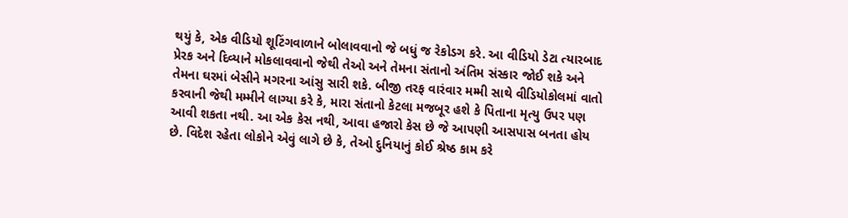થયું કે, એક વીડિયો શૂટિંગવાળાને બોલાવવાનો જે બધું જ રેકોડગ કરે. આ વીડિયો ડેટા ત્યારબાદ પ્રેરક અને દિવ્યાને મોકલાવવાનો જેથી તેઓ અને તેમના સંતાનો અંતિમ સંસ્કાર જોઈ શકે અને તેમના ઘરમાં બેસીને મગરના આંસુ સારી શકે. બીજી તરફ વારંવાર મમ્મી સાથે વીડિયોકોલમાં વાતો કરવાની જેથી મમ્મીને લાગ્યા કરે કે, મારા સંતાનો કેટલા મજબૂર હશે કે પિતાના મૃત્યુ ઉપર પણ આવી શકતા નથી. આ એક કેસ નથી, આવા હજારો કેસ છે જે આપણી આસપાસ બનતા હોય છે. વિદેશ રહેતા લોકોને એવું લાગે છે કે, તેઓ દુનિયાનું કોઈ શ્રેષ્ઠ કામ કરે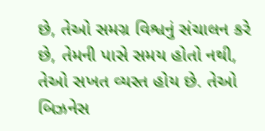છે, તેઓ સમગ્ર વિશ્વનું સંચાલન કરે છે, તેમની પાસે સમય હોતો નથી, તેઓ સખત વ્યસ્ત હોય છે. તેઓ બિઝનેસ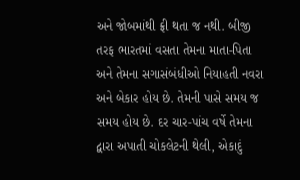અને જોબમાંથી ફ્રી થતા જ નથી. બીજી તરફ ભારતમાં વસતા તેમના માતા-પિતા અને તેમના સગાસંબંધીઓ નિયાહતી નવરા અને બેકાર હોય છે. તેમની પાસે સમય જ સમય હોય છે. દર ચાર-પાંચ વર્ષે તેમના દ્વારા અપાતી ચોકલેટની થેલી, એકાદું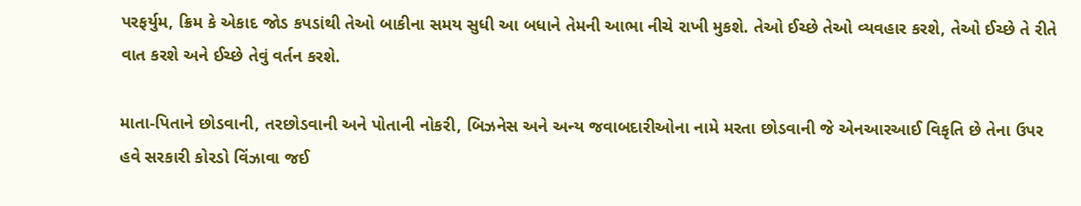પરફર્યુમ, ક્રિમ કે એકાદ જોડ કપડાંથી તેઓ બાકીના સમય સુધી આ બધાને તેમની આભા નીચે રાખી મુકશે. તેઓ ઈચ્છે તેઓ વ્યવહાર કરશે, તેઓ ઈચ્છે તે રીતે વાત કરશે અને ઈચ્છે તેવું વર્તન કરશે.

માતા-પિતાને છોડવાની, તરછોડવાની અને પોતાની નોકરી, બિઝનેસ અને અન્ય જવાબદારીઓના નામે મરતા છોડવાની જે એનઆરઆઈ વિકૃતિ છે તેના ઉપર હવે સરકારી કોરડો વિંઝાવા જઈ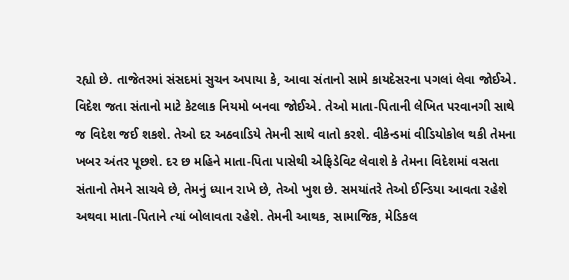રહ્યો છે. તાજેતરમાં સંસદમાં સુચન અપાયા કે, આવા સંતાનો સામે કાયદેસરના પગલાં લેવા જોઈએ. વિદેશ જતા સંતાનો માટે કેટલાક નિયમો બનવા જોઈએ. તેઓ માતા-પિતાની લેખિત પરવાનગી સાથે જ વિદેશ જઈ શકશે. તેઓ દર અઠવાડિયે તેમની સાથે વાતો કરશે. વીકેન્ડમાં વીડિયોકોલ થકી તેમના ખબર અંતર પૂછશે. દર છ મહિને માતા-પિતા પાસેથી એફિડેવિટ લેવાશે કે તેમના વિદેશમાં વસતા સંતાનો તેમને સાચવે છે, તેમનું ધ્યાન રાખે છે, તેઓ ખુશ છે. સમયાંતરે તેઓ ઈન્ડિયા આવતા રહેશે અથવા માતા-પિતાને ત્યાં બોલાવતા રહેશે. તેમની આથક, સામાજિક, મેડિકલ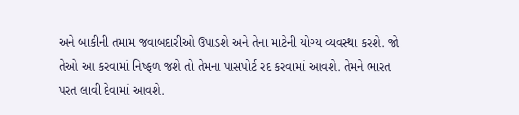અને બાકીની તમામ જવાબદારીઓ ઉપાડશે અને તેના માટેની યોગ્ય વ્યવસ્થા કરશે. જો તેઓ આ કરવામાં નિષ્ફળ જશે તો તેમના પાસપોર્ટ રદ કરવામાં આવશે. તેમને ભારત પરત લાવી દેવામાં આવશે.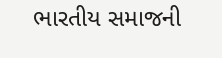ભારતીય સમાજની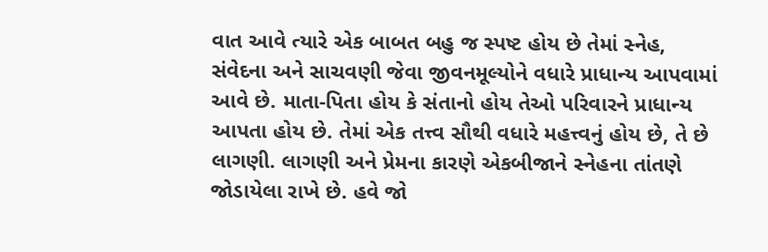વાત આવે ત્યારે એક બાબત બહુ જ સ્પષ્ટ હોય છે તેમાં સ્નેહ, સંવેદના અને સાચવણી જેવા જીવનમૂલ્યોને વધારે પ્રાધાન્ય આપવામાં આવે છે. માતા-પિતા હોય કે સંતાનો હોય તેઓ પરિવારને પ્રાધાન્ય આપતા હોય છે. તેમાં એક તત્ત્વ સૌથી વધારે મહત્ત્વનું હોય છે, તે છે લાગણી. લાગણી અને પ્રેમના કારણે એકબીજાને સ્નેહના તાંતણે જોડાયેલા રાખે છે. હવે જો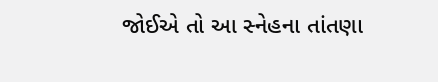જોઈએ તો આ સ્નેહના તાંતણા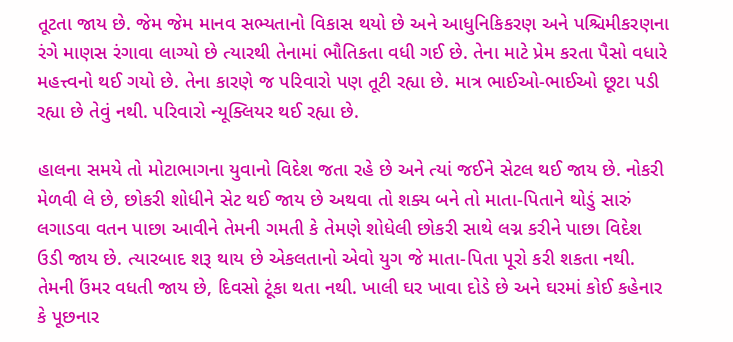તૂટતા જાય છે. જેમ જેમ માનવ સભ્યતાનો વિકાસ થયો છે અને આધુનિકિકરણ અને પશ્ચિમીકરણના રંગે માણસ રંગાવા લાગ્યો છે ત્યારથી તેનામાં ભૌતિકતા વધી ગઈ છે. તેના માટે પ્રેમ કરતા પૈસો વધારે મહત્ત્વનો થઈ ગયો છે. તેના કારણે જ પરિવારો પણ તૂટી રહ્યા છે. માત્ર ભાઈઓ-ભાઈઓ છૂટા પડી રહ્યા છે તેવું નથી. પરિવારો ન્યૂક્લિયર થઈ રહ્યા છે.

હાલના સમયે તો મોટાભાગના યુવાનો વિદેશ જતા રહે છે અને ત્યાં જઈને સેટલ થઈ જાય છે. નોકરી મેળવી લે છે, છોકરી શોધીને સેટ થઈ જાય છે અથવા તો શક્ય બને તો માતા-પિતાને થોડું સારું લગાડવા વતન પાછા આવીને તેમની ગમતી કે તેમણે શોધેલી છોકરી સાથે લગ્ન કરીને પાછા વિદેશ ઉડી જાય છે. ત્યારબાદ શરૂ થાય છે એકલતાનો એવો યુગ જે માતા-પિતા પૂરો કરી શકતા નથી. તેમની ઉંમર વધતી જાય છે, દિવસો ટૂંકા થતા નથી. ખાલી ઘર ખાવા દોડે છે અને ઘરમાં કોઈ કહેનાર કે પૂછનાર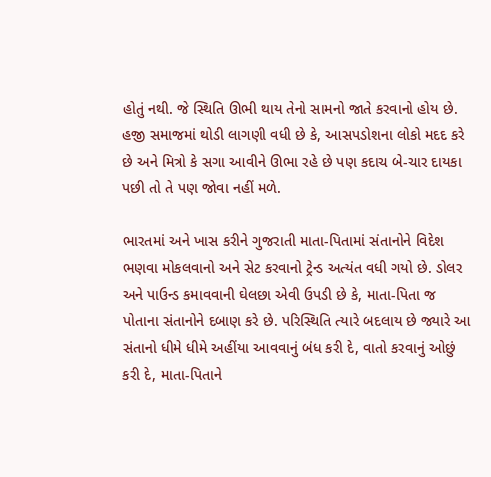હોતું નથી. જે સ્થિતિ ઊભી થાય તેનો સામનો જાતે કરવાનો હોય છે. હજી સમાજમાં થોડી લાગણી વધી છે કે, આસપડોશના લોકો મદદ કરે છે અને મિત્રો કે સગા આવીને ઊભા રહે છે પણ કદાચ બે-ચાર દાયકા પછી તો તે પણ જોવા નહીં મળે.

ભારતમાં અને ખાસ કરીને ગુજરાતી માતા-પિતામાં સંતાનોને વિદેશ ભણવા મોકલવાનો અને સેટ કરવાનો ટ્રેન્ડ અત્યંત વધી ગયો છે. ડોલર અને પાઉન્ડ કમાવવાની ઘેલછા એવી ઉપડી છે કે, માતા-પિતા જ પોતાના સંતાનોને દબાણ કરે છે. પરિસ્થિતિ ત્યારે બદલાય છે જ્યારે આ સંતાનો ધીમે ધીમે અહીંયા આવવાનું બંધ કરી દે, વાતો કરવાનું ઓછું કરી દે, માતા-પિતાને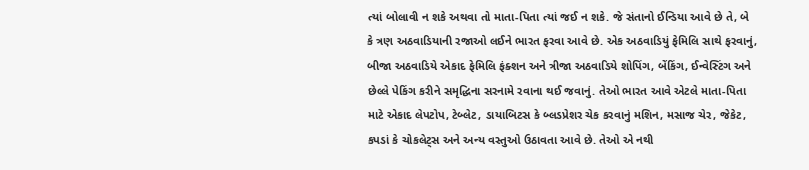ત્યાં બોલાવી ન શકે અથવા તો માતા-પિતા ત્યાં જઈ ન શકે. જે સંતાનો ઈન્ડિયા આવે છે તે, બે કે ત્રણ અઠવાડિયાની રજાઓ લઈને ભારત ફરવા આવે છે. એક અઠવાડિયું ફેમિલિ સાથે ફરવાનું, બીજા અઠવાડિયે એકાદ ફેમિલિ ફંક્શન અને ત્રીજા અઠવાડિયે શોપિંગ, બેંકિંગ, ઈન્વેસ્ટિંગ અને છેલ્લે પેકિંગ કરીને સમૃદ્ધિના સરનામે રવાના થઈ જવાનું. તેઓ ભારત આવે એટલે માતા-પિતા માટે એકાદ લેપટોપ, ટેબ્લેટ, ડાયાબિટસ કે બ્લડપ્રેશર ચેક કરવાનું મશિન, મસાજ ચેર, જેકેટ, કપડાં કે ચોકલેટ્સ અને અન્ય વસ્તુઓ ઉઠાવતા આવે છે. તેઓ એ નથી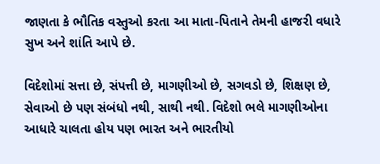જાણતા કે ભૌતિક વસ્તુઓ કરતા આ માતા-પિતાને તેમની હાજરી વધારે સુખ અને શાંતિ આપે છે.

વિદેશોમાં સત્તા છે, સંપત્તી છે, માગણીઓ છે, સગવડો છે, શિક્ષણ છે, સેવાઓ છે પણ સંબંધો નથી, સાથી નથી. વિદેશો ભલે માગણીઓના આધારે ચાલતા હોય પણ ભારત અને ભારતીયો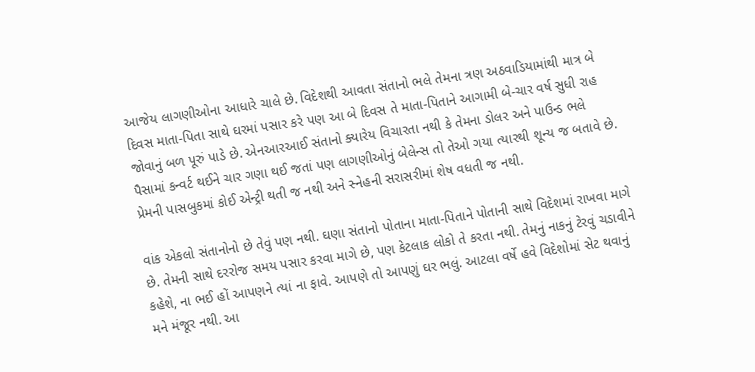આજેય લાગણીઓના આધારે ચાલે છે. વિદેશથી આવતા સંતાનો ભલે તેમના ત્રણ અઠવાડિયામાંથી માત્ર બે દિવસ માતા-પિતા સાથે ઘરમાં પસાર કરે પણ આ બે દિવસ તે માતા-પિતાને આગામી બે-ચાર વર્ષ સુધી રાહ જોવાનું બળ પૂરું પાડે છે. એનઆરઆઈ સંતાનો ક્યારેય વિચારતા નથી કે તેમના ડોલર અને પાઉન્ડ ભલે પૈસામાં કન્વર્ટ થઈને ચાર ગણા થઈ જતાં પણ લાગણીઓનું બેલેન્સ તો તેઓ ગયા ત્યારથી શૂન્ય જ બતાવે છે. પ્રેમની પાસબુકમાં કોઈ એન્ટ્રી થતી જ નથી અને સ્નેહની સરાસરીમાં શેષ વધતી જ નથી.

વાંક એકલો સંતાનોનો છે તેવું પણ નથી. ઘણા સંતાનો પોતાના માતા-પિતાને પોતાની સાથે વિદેશમાં રાખવા માગે છે. તેમની સાથે દરરોજ સમય પસાર કરવા માગે છે, પણ કેટલાક લોકો તે કરતા નથી. તેમનું નાકનું ટેરવું ચડાવીને કહેશે, ના ભઈ હોં આપણને ત્યાં ના ફાવે. આપણે તો આપણું ઘર ભલું. આટલા વર્ષે હવે વિદેશોમાં સેટ થવાનું મને મંજૂર નથી. આ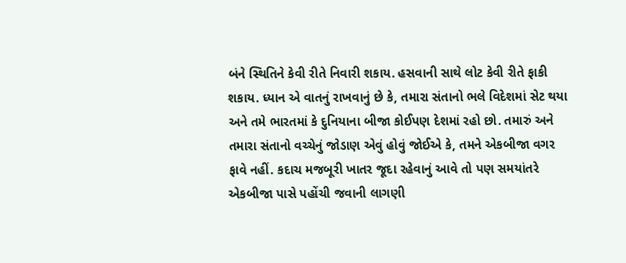બંને સ્થિતિને કેવી રીતે નિવારી શકાય. હસવાની સાથે લોટ કેવી રીતે ફાકી શકાય. ધ્યાન એ વાતનું રાખવાનું છે કે, તમારા સંતાનો ભલે વિદેશમાં સેટ થયા અને તમે ભારતમાં કે દુનિયાના બીજા કોઈપણ દેશમાં રહો છો. તમારું અને તમારા સંતાનો વચ્ચેનું જોડાણ એવું હોવું જોઈએ કે, તમને એકબીજા વગર ફાવે નહીં. કદાચ મજબૂરી ખાતર જૂદા રહેવાનું આવે તો પણ સમયાંતરે એકબીજા પાસે પહોંચી જવાની લાગણી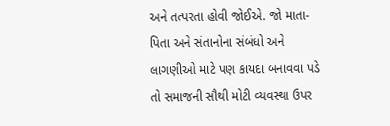અને તત્પરતા હોવી જોઈએ. જો માતા-પિતા અને સંતાનોના સંબંધો અને લાગણીઓ માટે પણ કાયદા બનાવવા પડે તો સમાજની સૌથી મોટી વ્યવસ્થા ઉપર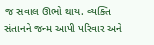જ સવાલ ઊભો થાય. વ્યક્તિ સંતાનને જન્મ આપી પરિવાર અને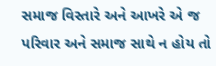સમાજ વિસ્તારે અને આખરે એ જ પરિવાર અને સમાજ સાથે ન હોય તો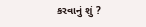કરવાનું શું ?